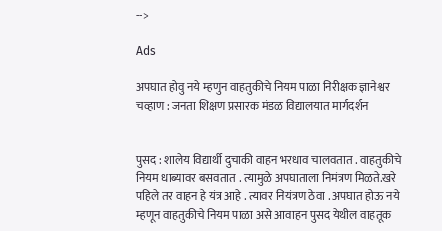-->

Ads

अपघात होवु नये म्हणुन वाहतुकीचे नियम पाळा निरीक्षक ज्ञानेश्वर चव्हाण : जनता शिक्षण प्रसारक मंडळ विद्यालयात मार्गदर्शन


पुसद : शालेय विद्यार्थी दुचाकी वाहन भरधाव चालवतात . वाहतुकीचे नियम धाब्यावर बसवतात . त्यामुळे अपघाताला निमंत्रण मिळते.खरे पहिले तर वाहन हे यंत्र आहे . त्यावर नियंत्रण ठेवा . अपघात होऊ नये म्हणून वाहतुकीचे नियम पाळा असे आवाहन पुसद येथील वाहतूक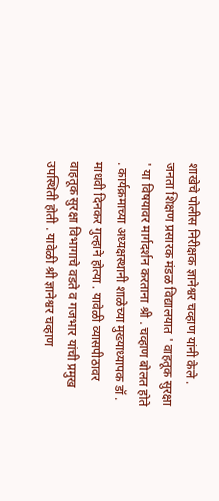शाखेचे पोलीस निरीक्षक ज्ञानेश्वर चव्हाण यांनी केले . जनता शिक्षण प्रसारक मंडळ विद्यालयात ' वाहतूक सुरक्षा ' या विषयावर मार्गदर्शन करताना श्री . चव्हाण बोलत होते . कार्यक्रमाच्या अध्यक्षस्थानी शाळेच्या मुख्याध्यापक डॉ . माधवी दिनकर गुल्हाने होत्या . यावेळी व्यासपीठावर वाहतूक सुरक्षा विभागाचे वडते व गजभार यांची प्रमुख उपस्थिती होती . यावेळी श्री ज्ञानेश्वर चव्हाण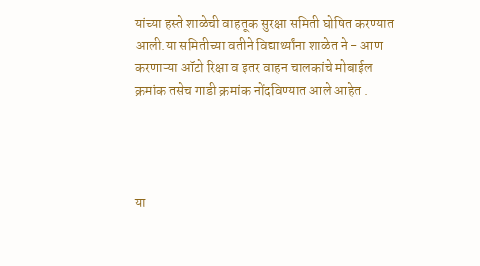यांच्या हस्ते शाळेची वाहतूक सुरक्षा समिती घोषित करण्यात आली.या समितीच्या वतीने विद्यार्थ्यांना शाळेत ने - आण करणाऱ्या ऑटो रिक्षा व इतर वाहन चालकांचे मोबाईल क्रमांक तसेच गाडी क्रमांक नोंदविण्यात आले आहेत .




या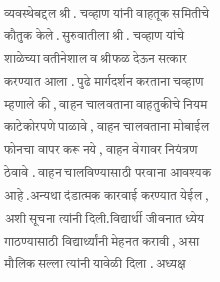व्यवस्थेबद्दल श्री . चव्हाण यांनी वाहतूक समितीचे कौतुक केले . सुरुवातीला श्री . चव्हाण यांचे शाळेच्या वतीनेशाल व श्रीफळ देऊन सत्कार करण्यात आला . पुढे मार्गदर्शन करताना चव्हाण म्हणाले की , वाहन चालवताना वाहतुकीचे नियम काटेकोरपणे पाळावे , वाहन चालवताना मोबाईल फोनचा वापर करू नये , वाहन वेगावर नियंत्रण ठेवावे . वाहन चालविण्यासाठी परवाना आवश्यक आहे .अन्यथा दंडात्मक कारवाई करण्यात येईल , अशी सूचना त्यांनी दिली.विद्यार्थी जीवनात ध्येय गाठण्यासाठी विद्यार्थ्यांनी मेहनत करावी , असा मौलिक सल्ला त्यांनी यावेळी दिला . अध्यक्ष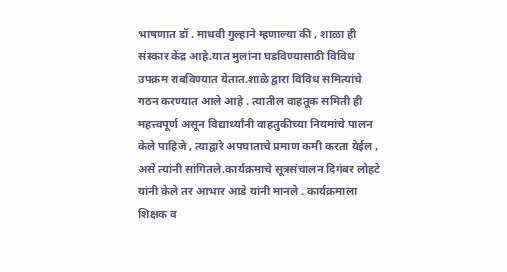भाषणात डॉ . माधवी गुल्हाने म्हणाल्या की , शाळा ही संस्कार केंद्र आहे.यात मुलांना घडविण्यासाठी विविध उपक्रम राबविण्यात येतात.शाळे द्वारा विविध समित्यांचे गठन करण्यात आले आहे . त्यातील वाहतूक समिती ही महत्त्वपूर्ण असून विद्यार्थ्यांनी वाहतुकीच्या नियमांचे पालन केले पाहिजे , त्याद्वारे अपघाताचे प्रमाण कमी करता येईल , असे त्यांनी सांगितले.कार्यक्रमाचे सूत्रसंचालन दिगंबर लोहटे यांनी केले तर आभार आडे यांनी मानले . कार्यक्रमाला शिक्षक व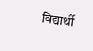विद्यार्थी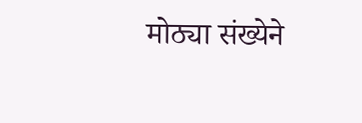मोठ्या संख्येने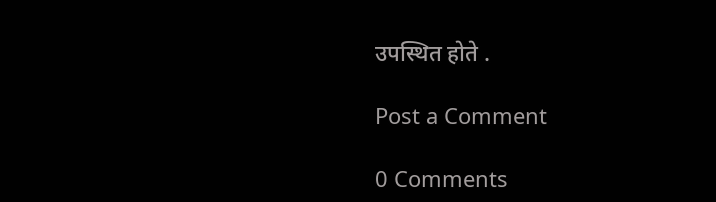उपस्थित होते .

Post a Comment

0 Comments